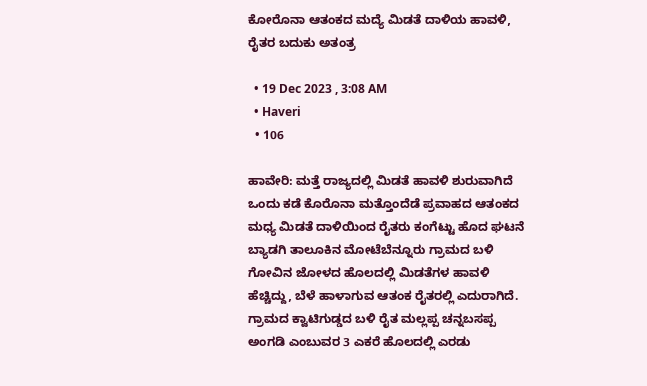ಕೋರೊನಾ ಆತಂಕದ ಮದ್ಯೆ ಮಿಡತೆ ದಾಳಿಯ ಹಾವಳಿ, ರೈತರ ಬದುಕು ಅತಂತ್ರ

  • 19 Dec 2023 , 3:08 AM
  • Haveri
  • 106

ಹಾವೇರಿ: ಮತ್ತೆ ರಾಜ್ಯದಲ್ಲಿ ಮಿಡತೆ ಹಾವಳಿ ಶುರುವಾಗಿದೆ ಒಂದು ಕಡೆ ಕೊರೊನಾ ಮತ್ತೊಂದೆಡೆ ಪ್ರವಾಹದ ಆತಂಕದ ಮಧ್ಯ ಮಿಡತೆ ದಾಳಿಯಿಂದ ರೈತರು ಕಂಗೆಟ್ಟು ಹೊದ ಘಟನೆ ಬ್ಯಾಡಗಿ ತಾಲೂಕಿನ ಮೋಟೆಬೆನ್ನೂರು ಗ್ರಾಮದ ಬಳಿ ಗೋವಿನ ಜೋಳದ ಹೊಲದಲ್ಲಿ ಮಿಡತೆಗಳ ಹಾವಳಿ ಹೆಚ್ಚಿದ್ದು, ಬೆಳೆ ಹಾಳಾಗುವ ಆತಂಕ ರೈತರಲ್ಲಿ ಎದುರಾಗಿದೆ. ಗ್ರಾಮದ ಕ್ವಾಟಿಗುಡ್ಡದ ಬಳಿ ರೈತ ಮಲ್ಲಪ್ಪ ಚನ್ನಬಸಪ್ಪ ಅಂಗಡಿ ಎಂಬುವರ 3 ಎಕರೆ ಹೊಲದಲ್ಲಿ ಎರಡು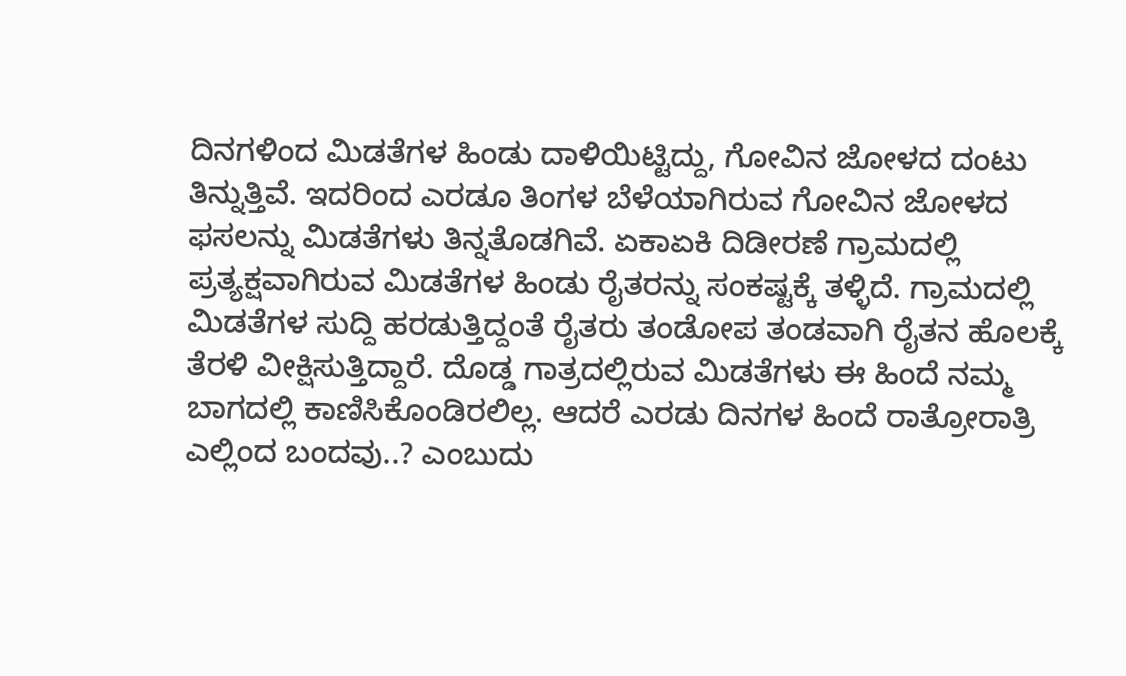ದಿನಗಳಿಂದ ಮಿಡತೆಗಳ ಹಿಂಡು ದಾಳಿಯಿಟ್ಟಿದ್ದು, ಗೋವಿನ ಜೋಳದ ದಂಟು ತಿನ್ನುತ್ತಿವೆ. ಇದರಿಂದ ಎರಡೂ ತಿಂಗಳ ಬೆಳೆಯಾಗಿರುವ ಗೋವಿನ ಜೋಳದ ಫಸಲನ್ನು ಮಿಡತೆಗಳು ತಿನ್ನತೊಡಗಿವೆ. ಏಕಾಏಕಿ ದಿಡೀರಣೆ ಗ್ರಾಮದಲ್ಲಿ ಪ್ರತ್ಯಕ್ಷವಾಗಿರುವ ಮಿಡತೆಗಳ ಹಿಂಡು ರೈತರನ್ನು ಸಂಕಷ್ಟಕ್ಕೆ ತಳ್ಳಿದೆ. ಗ್ರಾಮದಲ್ಲಿ ಮಿಡತೆಗಳ ಸುದ್ದಿ ಹರಡುತ್ತಿದ್ದಂತೆ ರೈತರು ತಂಡೋಪ ತಂಡವಾಗಿ ರೈತನ ಹೊಲಕ್ಕೆ ತೆರಳಿ ವೀಕ್ಷಿಸುತ್ತಿದ್ದಾರೆ. ದೊಡ್ಡ ಗಾತ್ರದಲ್ಲಿರುವ ಮಿಡತೆಗಳು ಈ ಹಿಂದೆ ನಮ್ಮ ಬಾಗದಲ್ಲಿ ಕಾಣಿಸಿಕೊಂಡಿರಲಿಲ್ಲ. ಆದರೆ ಎರಡು ದಿನಗಳ ಹಿಂದೆ ರಾತ್ರೋರಾತ್ರಿ ಎಲ್ಲಿಂದ ಬಂದವು..? ಎಂಬುದು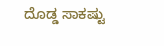ದೊಡ್ಡ ಸಾಕಷ್ಟು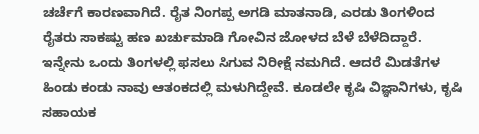ಚರ್ಚೆಗೆ ಕಾರಣವಾಗಿದೆ. ರೈತ ನಿಂಗಪ್ಪ ಅಗಡಿ ಮಾತನಾಡಿ, ಎರಡು ತಿಂಗಳಿಂದ ರೈತರು ಸಾಕಷ್ಟು ಹಣ ಖರ್ಚುಮಾಡಿ ಗೋವಿನ ಜೋಳದ ಬೆಳೆ ಬೆಳೆದಿದ್ದಾರೆ. ಇನ್ನೇನು ಒಂದು ತಿಂಗಳಲ್ಲಿ ಫಸಲು ಸಿಗುವ ನಿರೀಕ್ಷೆ ನಮಗಿದೆ. ಆದರೆ ಮಿಡತೆಗಳ ಹಿಂಡು ಕಂಡು ನಾವು ಆತಂಕದಲ್ಲಿ ಮಳುಗಿದ್ದೇವೆ. ಕೂಡಲೇ ಕೃಷಿ ವಿಜ್ಞಾನಿಗಳು, ಕೃಷಿ ಸಹಾಯಕ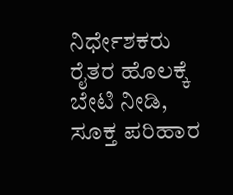ನಿರ್ಧೇಶಕರು ರೈತರ ಹೊಲಕ್ಕೆ ಬೇಟಿ ನೀಡಿ, ಸೂಕ್ತ ಪರಿಹಾರ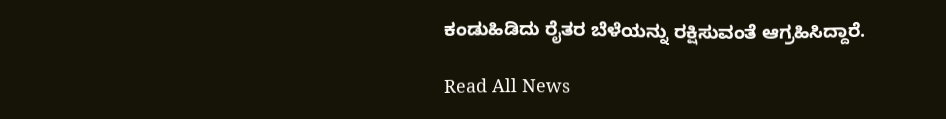ಕಂಡುಹಿಡಿದು ರೈತರ ಬೆಳೆಯನ್ನು ರಕ್ಷಿಸುವಂತೆ ಆಗ್ರಹಿಸಿದ್ದಾರೆ.

Read All News